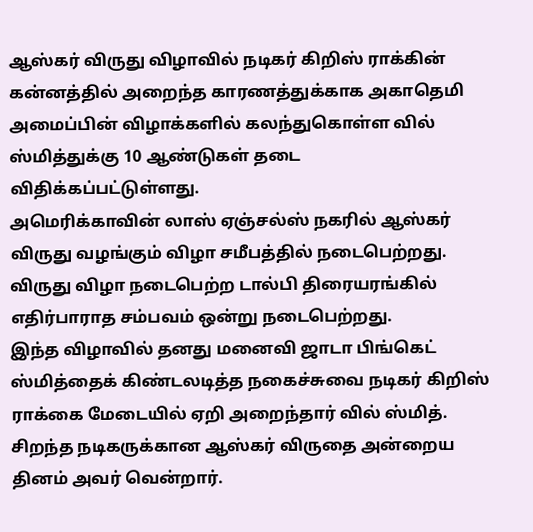ஆஸ்கர் விருது விழாவில் நடிகர் கிறிஸ் ராக்கின் கன்னத்தில் அறைந்த காரணத்துக்காக அகாதெமி அமைப்பின் விழாக்களில் கலந்துகொள்ள வில் ஸ்மித்துக்கு 10 ஆண்டுகள் தடை விதிக்கப்பட்டுள்ளது.
அமெரிக்காவின் லாஸ் ஏஞ்சல்ஸ் நகரில் ஆஸ்கர் விருது வழங்கும் விழா சமீபத்தில் நடைபெற்றது. விருது விழா நடைபெற்ற டால்பி திரையரங்கில் எதிர்பாராத சம்பவம் ஒன்று நடைபெற்றது.
இந்த விழாவில் தனது மனைவி ஜாடா பிங்கெட் ஸ்மித்தைக் கிண்டலடித்த நகைச்சுவை நடிகர் கிறிஸ் ராக்கை மேடையில் ஏறி அறைந்தார் வில் ஸ்மித். சிறந்த நடிகருக்கான ஆஸ்கர் விருதை அன்றைய தினம் அவர் வென்றார்.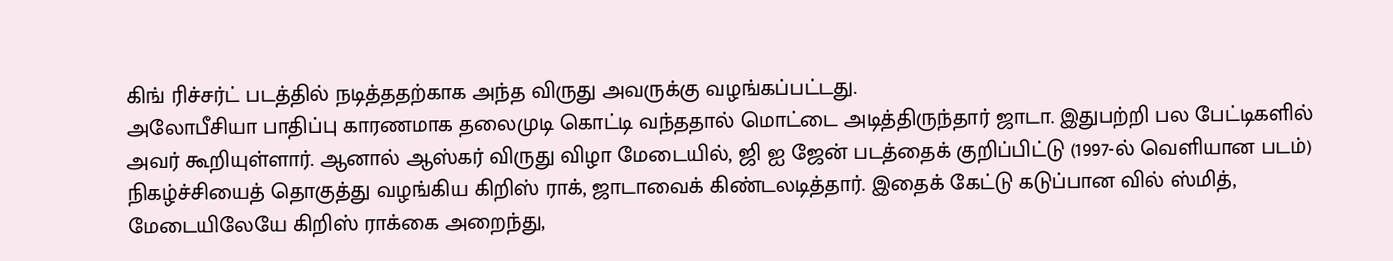கிங் ரிச்சர்ட் படத்தில் நடித்ததற்காக அந்த விருது அவருக்கு வழங்கப்பட்டது.
அலோபீசியா பாதிப்பு காரணமாக தலைமுடி கொட்டி வந்ததால் மொட்டை அடித்திருந்தார் ஜாடா. இதுபற்றி பல பேட்டிகளில் அவர் கூறியுள்ளார். ஆனால் ஆஸ்கர் விருது விழா மேடையில், ஜி ஐ ஜேன் படத்தைக் குறிப்பிட்டு (1997-ல் வெளியான படம்) நிகழ்ச்சியைத் தொகுத்து வழங்கிய கிறிஸ் ராக், ஜாடாவைக் கிண்டலடித்தார். இதைக் கேட்டு கடுப்பான வில் ஸ்மித், மேடையிலேயே கிறிஸ் ராக்கை அறைந்து,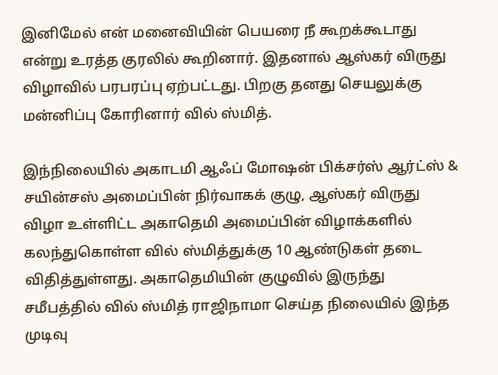இனிமேல் என் மனைவியின் பெயரை நீ கூறக்கூடாது என்று உரத்த குரலில் கூறினார். இதனால் ஆஸ்கர் விருது விழாவில் பரபரப்பு ஏற்பட்டது. பிறகு தனது செயலுக்கு மன்னிப்பு கோரினார் வில் ஸ்மித்.

இந்நிலையில் அகாடமி ஆஃப் மோஷன் பிக்சர்ஸ் ஆர்ட்ஸ் & சயின்சஸ் அமைப்பின் நிர்வாகக் குழு, ஆஸ்கர் விருது விழா உள்ளிட்ட அகாதெமி அமைப்பின் விழாக்களில் கலந்துகொள்ள வில் ஸ்மித்துக்கு 10 ஆண்டுகள் தடை விதித்துள்ளது. அகாதெமியின் குழுவில் இருந்து சமீபத்தில் வில் ஸ்மித் ராஜிநாமா செய்த நிலையில் இந்த முடிவு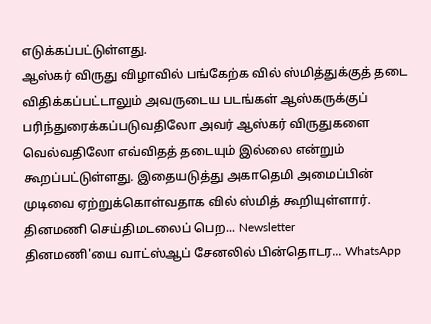எடுக்கப்பட்டுள்ளது.
ஆஸ்கர் விருது விழாவில் பங்கேற்க வில் ஸ்மித்துக்குத் தடை விதிக்கப்பட்டாலும் அவருடைய படங்கள் ஆஸ்கருக்குப் பரிந்துரைக்கப்படுவதிலோ அவர் ஆஸ்கர் விருதுகளை வெல்வதிலோ எவ்விதத் தடையும் இல்லை என்றும் கூறப்பட்டுள்ளது. இதையடுத்து அகாதெமி அமைப்பின் முடிவை ஏற்றுக்கொள்வதாக வில் ஸ்மித் கூறியுள்ளார்.
தினமணி செய்திமடலைப் பெற... Newsletter
தினமணி'யை வாட்ஸ்ஆப் சேனலில் பின்தொடர... WhatsApp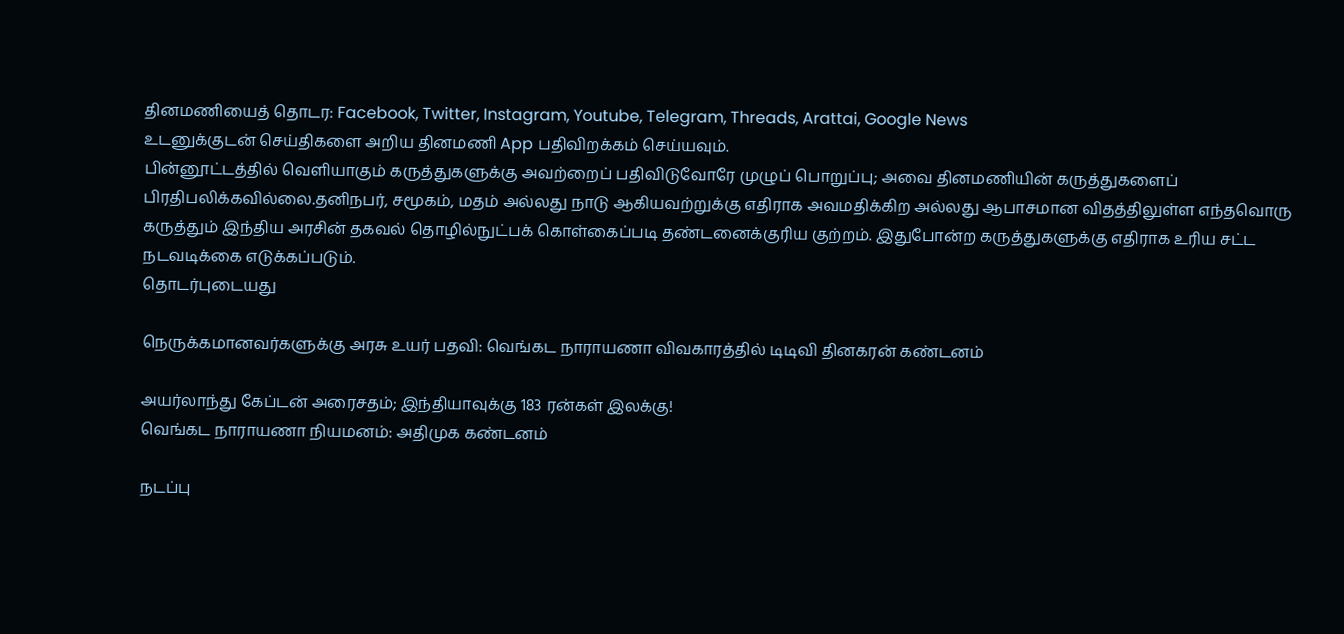தினமணியைத் தொடர: Facebook, Twitter, Instagram, Youtube, Telegram, Threads, Arattai, Google News
உடனுக்குடன் செய்திகளை அறிய தினமணி App பதிவிறக்கம் செய்யவும்.
பின்னூட்டத்தில் வெளியாகும் கருத்துகளுக்கு அவற்றைப் பதிவிடுவோரே முழுப் பொறுப்பு; அவை தினமணியின் கருத்துகளைப் பிரதிபலிக்கவில்லை.தனிநபர், சமூகம், மதம் அல்லது நாடு ஆகியவற்றுக்கு எதிராக அவமதிக்கிற அல்லது ஆபாசமான விதத்திலுள்ள எந்தவொரு கருத்தும் இந்திய அரசின் தகவல் தொழில்நுட்பக் கொள்கைப்படி தண்டனைக்குரிய குற்றம். இதுபோன்ற கருத்துகளுக்கு எதிராக உரிய சட்ட நடவடிக்கை எடுக்கப்படும்.
தொடர்புடையது

நெருக்கமானவர்களுக்கு அரசு உயர் பதவி: வெங்கட நாராயணா விவகாரத்தில் டிடிவி தினகரன் கண்டனம்

அயர்லாந்து கேப்டன் அரைசதம்; இந்தியாவுக்கு 183 ரன்கள் இலக்கு!
வெங்கட நாராயணா நியமனம்: அதிமுக கண்டனம்

நடப்பு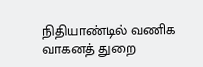நிதியாண்டில் வணிக வாகனத் துறை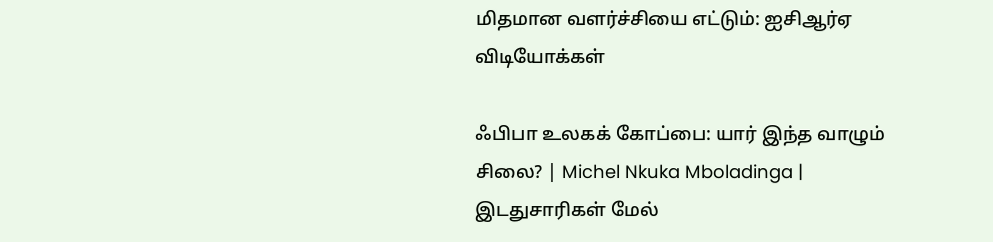மிதமான வளர்ச்சியை எட்டும்: ஐசிஆர்ஏ
விடியோக்கள்

ஃபிபா உலகக் கோப்பை: யார் இந்த வாழும் சிலை? | Michel Nkuka Mboladinga |
இடதுசாரிகள் மேல்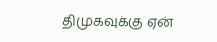திமுகவுக்கு ஏன்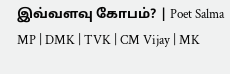இவ்வளவு கோபம்? | Poet Salma MP | DMK | TVK | CM Vijay | MK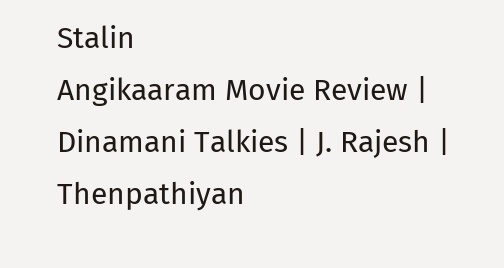Stalin
Angikaaram Movie Review | Dinamani Talkies | J. Rajesh | Thenpathiyan